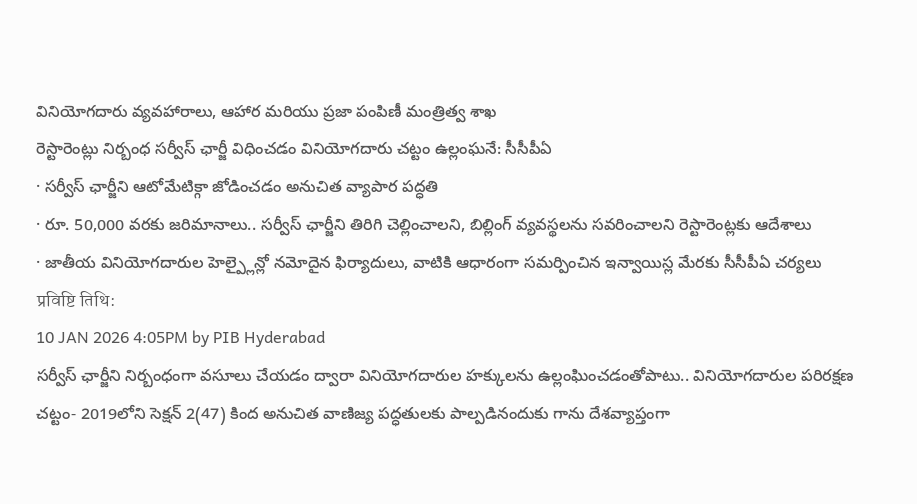వినియోగదారు వ్యవహారాలు, ఆహార మరియు ప్రజా పంపిణీ మంత్రిత్వ శాఖ
రెస్టారెంట్లు నిర్బంధ సర్వీస్ ఛార్జీ విధించడం వినియోగదారు చట్టం ఉల్లంఘనే: సీసీపీఏ
· సర్వీస్ ఛార్జీని ఆటోమేటిక్గా జోడించడం అనుచిత వ్యాపార పద్ధతి
· రూ. 50,000 వరకు జరిమానాలు.. సర్వీస్ ఛార్జీని తిరిగి చెల్లించాలని, బిల్లింగ్ వ్యవస్థలను సవరించాలని రెస్టారెంట్లకు ఆదేశాలు
· జాతీయ వినియోగదారుల హెల్ప్లైన్లో నమోదైన ఫిర్యాదులు, వాటికి ఆధారంగా సమర్పించిన ఇన్వాయిస్ల మేరకు సీసీపీఏ చర్యలు
प्रविष्टि तिथि:
10 JAN 2026 4:05PM by PIB Hyderabad
సర్వీస్ ఛార్జీని నిర్బంధంగా వసూలు చేయడం ద్వారా వినియోగదారుల హక్కులను ఉల్లంఘించడంతోపాటు.. వినియోగదారుల పరిరక్షణ చట్టం- 2019లోని సెక్షన్ 2(47) కింద అనుచిత వాణిజ్య పద్ధతులకు పాల్పడినందుకు గాను దేశవ్యాప్తంగా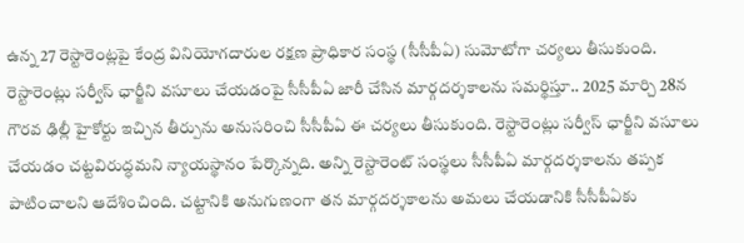ఉన్న 27 రెస్టారెంట్లపై కేంద్ర వినియోగదారుల రక్షణ ప్రాధికార సంస్థ (సీసీపీఏ) సుమోటోగా చర్యలు తీసుకుంది.
రెస్టారెంట్లు సర్వీస్ ఛార్జీని వసూలు చేయడంపై సీసీపీఏ జారీ చేసిన మార్గదర్శకాలను సమర్థిస్తూ.. 2025 మార్చి 28న గౌరవ ఢిల్లీ హైకోర్టు ఇచ్చిన తీర్పును అనుసరించి సీసీపీఏ ఈ చర్యలు తీసుకుంది. రెస్టారెంట్లు సర్వీస్ ఛార్జీని వసూలు చేయడం చట్టవిరుద్ధమని న్యాయస్థానం పేర్కొన్నది. అన్ని రెస్టారెంట్ సంస్థలు సీసీపీఏ మార్గదర్శకాలను తప్పక పాటించాలని ఆదేశించింది. చట్టానికి అనుగుణంగా తన మార్గదర్శకాలను అమలు చేయడానికి సీసీపీఏకు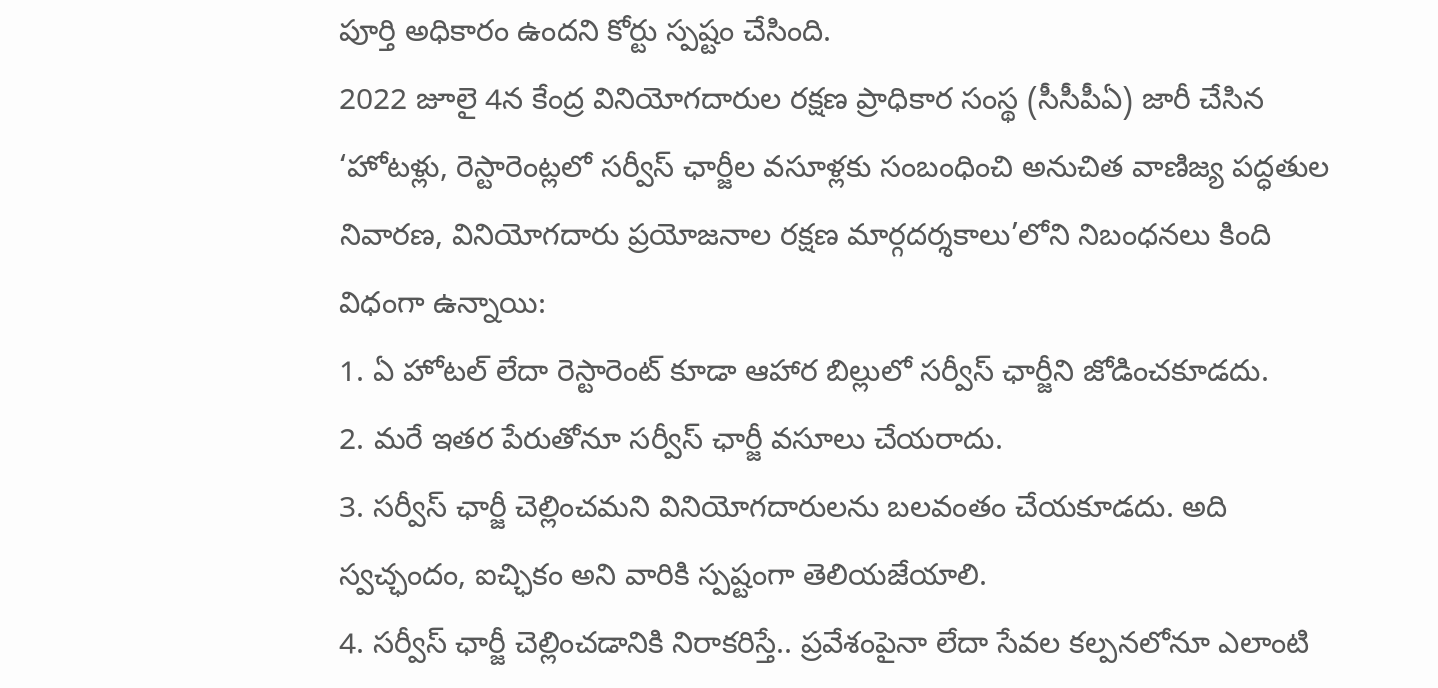పూర్తి అధికారం ఉందని కోర్టు స్పష్టం చేసింది.
2022 జూలై 4న కేంద్ర వినియోగదారుల రక్షణ ప్రాధికార సంస్థ (సీసీపీఏ) జారీ చేసిన ‘హోటళ్లు, రెస్టారెంట్లలో సర్వీస్ ఛార్జీల వసూళ్లకు సంబంధించి అనుచిత వాణిజ్య పద్ధతుల నివారణ, వినియోగదారు ప్రయోజనాల రక్షణ మార్గదర్శకాలు’లోని నిబంధనలు కింది విధంగా ఉన్నాయి:
1. ఏ హోటల్ లేదా రెస్టారెంట్ కూడా ఆహార బిల్లులో సర్వీస్ ఛార్జీని జోడించకూడదు.
2. మరే ఇతర పేరుతోనూ సర్వీస్ ఛార్జీ వసూలు చేయరాదు.
3. సర్వీస్ ఛార్జీ చెల్లించమని వినియోగదారులను బలవంతం చేయకూడదు. అది స్వచ్ఛందం, ఐచ్ఛికం అని వారికి స్పష్టంగా తెలియజేయాలి.
4. సర్వీస్ ఛార్జీ చెల్లించడానికి నిరాకరిస్తే.. ప్రవేశంపైనా లేదా సేవల కల్పనలోనూ ఎలాంటి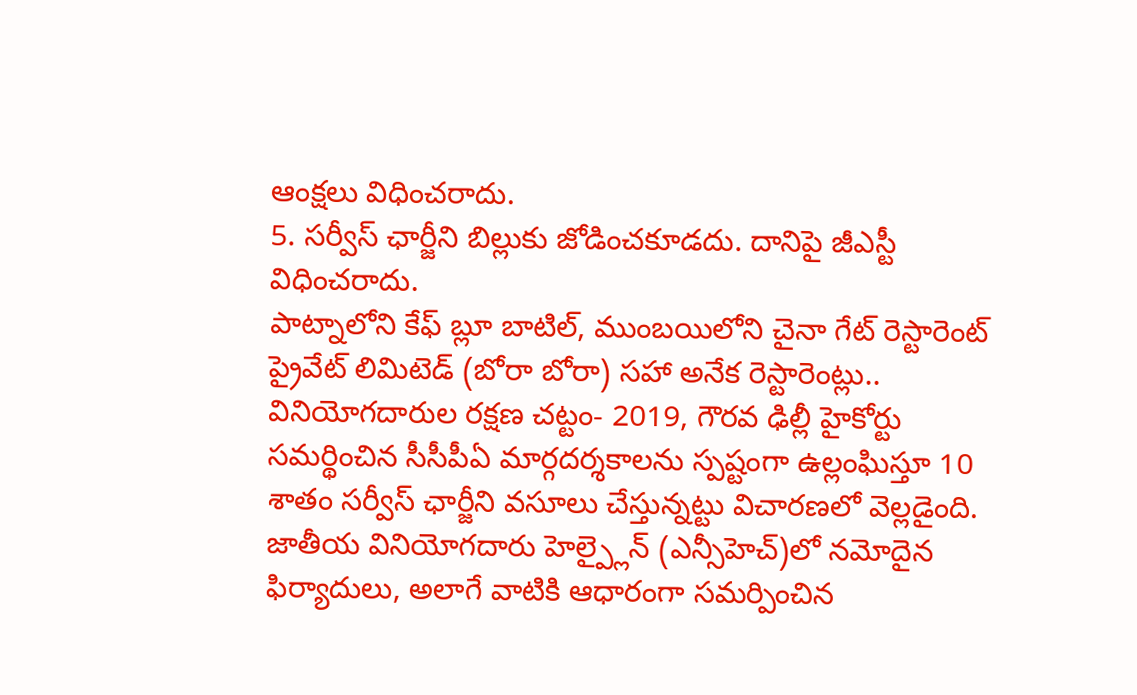ఆంక్షలు విధించరాదు.
5. సర్వీస్ ఛార్జీని బిల్లుకు జోడించకూడదు. దానిపై జీఎస్టీ విధించరాదు.
పాట్నాలోని కేఫ్ బ్లూ బాటిల్, ముంబయిలోని చైనా గేట్ రెస్టారెంట్ ప్రైవేట్ లిమిటెడ్ (బోరా బోరా) సహా అనేక రెస్టారెంట్లు.. వినియోగదారుల రక్షణ చట్టం- 2019, గౌరవ ఢిల్లీ హైకోర్టు సమర్థించిన సీసీపీఏ మార్గదర్శకాలను స్పష్టంగా ఉల్లంఘిస్తూ 10 శాతం సర్వీస్ ఛార్జీని వసూలు చేస్తున్నట్టు విచారణలో వెల్లడైంది.
జాతీయ వినియోగదారు హెల్ప్లైన్ (ఎన్సీహెచ్)లో నమోదైన ఫిర్యాదులు, అలాగే వాటికి ఆధారంగా సమర్పించిన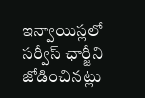ఇన్వాయిస్లలో సర్వీస్ ఛార్జీని జోడించినట్లు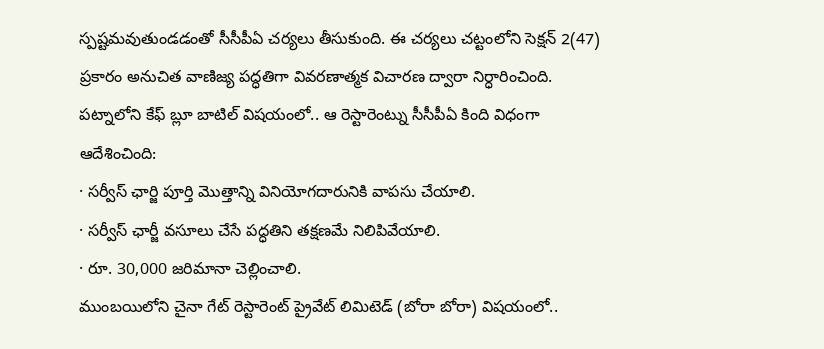స్పష్టమవుతుండడంతో సీసీపీఏ చర్యలు తీసుకుంది. ఈ చర్యలు చట్టంలోని సెక్షన్ 2(47) ప్రకారం అనుచిత వాణిజ్య పద్ధతిగా వివరణాత్మక విచారణ ద్వారా నిర్ధారించింది.
పట్నాలోని కేఫ్ బ్లూ బాటిల్ విషయంలో.. ఆ రెస్టారెంట్ను సీసీపీఏ కింది విధంగా ఆదేశించింది:
· సర్వీస్ ఛార్జి పూర్తి మొత్తాన్ని వినియోగదారునికి వాపసు చేయాలి.
· సర్వీస్ ఛార్జీ వసూలు చేసే పద్ధతిని తక్షణమే నిలిపివేయాలి.
· రూ. 30,000 జరిమానా చెల్లించాలి.
ముంబయిలోని చైనా గేట్ రెస్టారెంట్ ప్రైవేట్ లిమిటెడ్ (బోరా బోరా) విషయంలో..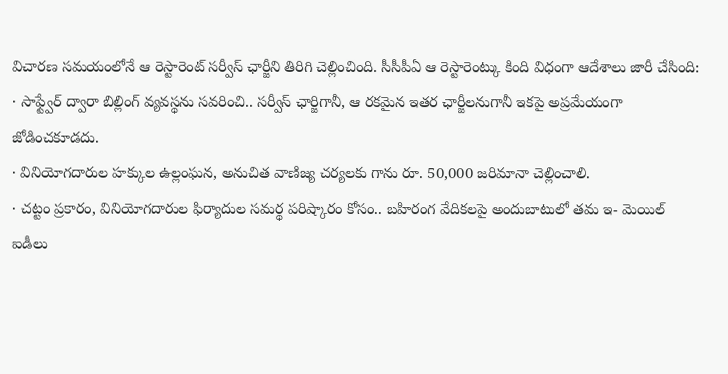విచారణ సమయంలోనే ఆ రెస్టారెంట్ సర్వీస్ ఛార్జీని తిరిగి చెల్లించింది. సీసీపీఏ ఆ రెస్టారెంట్కు కింది విధంగా ఆదేశాలు జారీ చేసింది:
· సాఫ్ట్వేర్ ద్వారా బిల్లింగ్ వ్యవస్థను సవరించి.. సర్వీస్ ఛార్జిగానీ, ఆ రకమైన ఇతర ఛార్జీలనుగానీ ఇకపై అప్రమేయంగా జోడించకూడదు.
· వినియోగదారుల హక్కుల ఉల్లంఘన, అనుచిత వాణిజ్య చర్యలకు గాను రూ. 50,000 జరిమానా చెల్లించాలి.
· చట్టం ప్రకారం, వినియోగదారుల ఫిర్యాదుల సమర్థ పరిష్కారం కోసం.. బహిరంగ వేదికలపై అందుబాటులో తమ ఇ- మెయిల్ ఐడీలు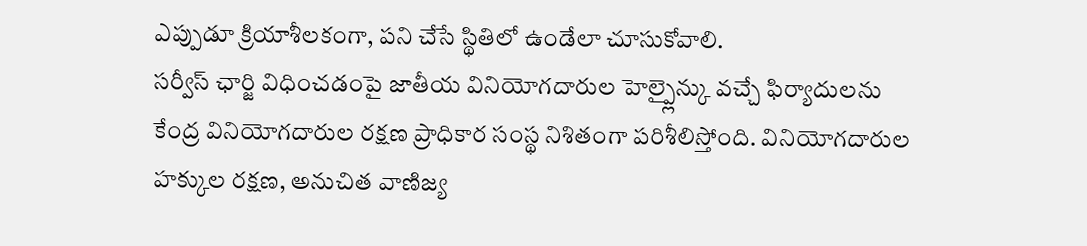ఎప్పుడూ క్రియాశీలకంగా, పని చేసే స్థితిలో ఉండేలా చూసుకోవాలి.
సర్వీస్ ఛార్జి విధించడంపై జాతీయ వినియోగదారుల హెల్ప్లైన్కు వచ్చే ఫిర్యాదులను కేంద్ర వినియోగదారుల రక్షణ ప్రాధికార సంస్థ నిశితంగా పరిశీలిస్తోంది. వినియోగదారుల హక్కుల రక్షణ, అనుచిత వాణిజ్య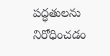పద్ధతులను నిరోధించడం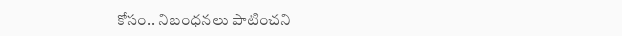కోసం.. నిబంధనలు పాటించని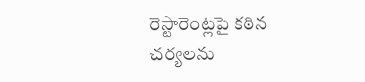రెస్టారెంట్లపై కఠిన చర్యలను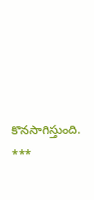కొనసాగిస్తుంది.
***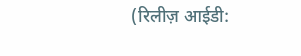(रिलीज़ आईडी: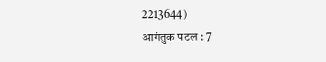2213644)
आगंतुक पटल : 7